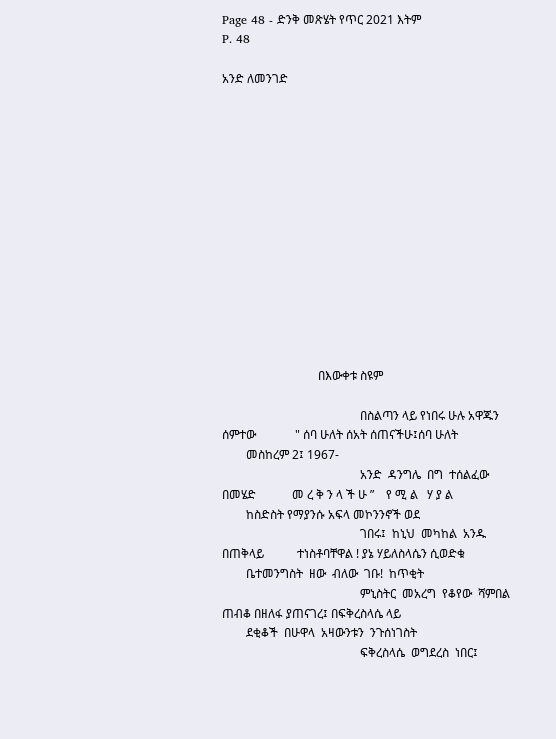Page 48 - ድንቅ መጽሄት የጥር 2021 እትም
P. 48

አንድ ለመንገድ














                                በእውቀቱ ስዩም

                                              በስልጣን ላይ የነበሩ ሁሉ አዋጁን ሰምተው             " ሰባ ሁለት ሰአት ሰጠናችሁ፤ሰባ ሁለት
        መስከረም 2፤ 1967-
                                              አንድ  ዳንግሌ  በግ  ተሰልፈው  በመሄድ            መ ረ ቅ ን ላ ች ሁ ”    የ ሚ ል   ሃ ያ ል
        ከስድስት የማያንሱ አፍላ መኮንንኖች ወደ
                                              ገበሩ፤  ከኒህ  መካከል  አንዱ  በጠቅላይ           ተነስቶባቸዋል ! ያኔ ሃይለስላሴን ሲወድቁ
        ቤተመንግስት  ዘው  ብለው  ገቡ!  ከጥቂት
                                              ምኒስትር  መአረግ  የቆየው  ሻምበል               ጠብቆ በዘለፋ ያጠናገረ፤ በፍቅረስላሴ ላይ
        ደቂቆች  በሁዋላ  አዛውንቱን  ንጉሰነገስት
                                              ፍቅረስላሴ  ወግደረስ  ነበር፤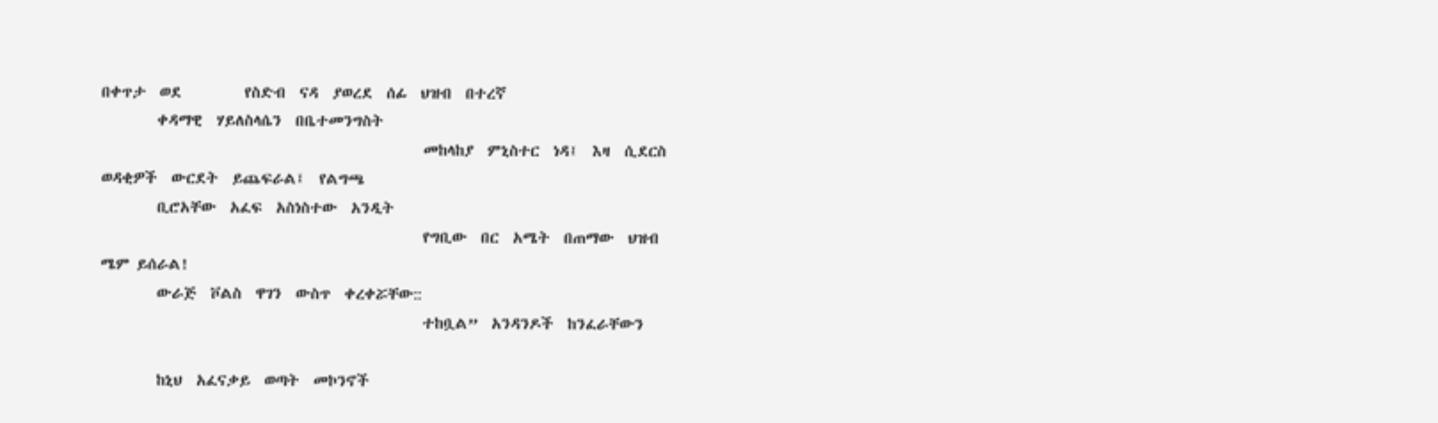በቀጥታ  ወደ         የስድብ  ናዳ  ያወረደ  ሰፊ  ህዝብ  በተረኛ
        ቀዳማዊ  ሃይለስላሴን  በቤተመንግስት
                                              መከላከያ  ምኒስተር  ነዳ፤  እዛ  ሲደርስ           ወዳቂዎች  ውርደት  ይጨፍራል፤  የልግጫ
        ቢሮአቸው  አፈፍ  አስነስተው  አንዲት
                                              የግቢው  በር  አሜት  በጠማው  ህዝብ              ሜም ይሰራል!
        ውራጅ  ቮልስ  ዋገን  ውስጥ  ቀረቀሯቸው::
                                              ተከቧል”  አንዳንዶች  ከንፈራቸውን

        ከኒህ  አፈናቃይ  ወጣት  መኮንኖች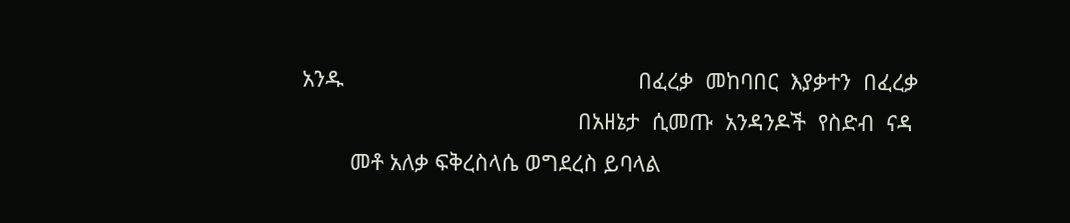አንዱ                                                 በፈረቃ  መከባበር  እያቃተን  በፈረቃ
                                              በአዘኔታ  ሲመጡ  አንዳንዶች  የስድብ  ናዳ
        መቶ አለቃ ፍቅረስላሴ ወግደረስ ይባላል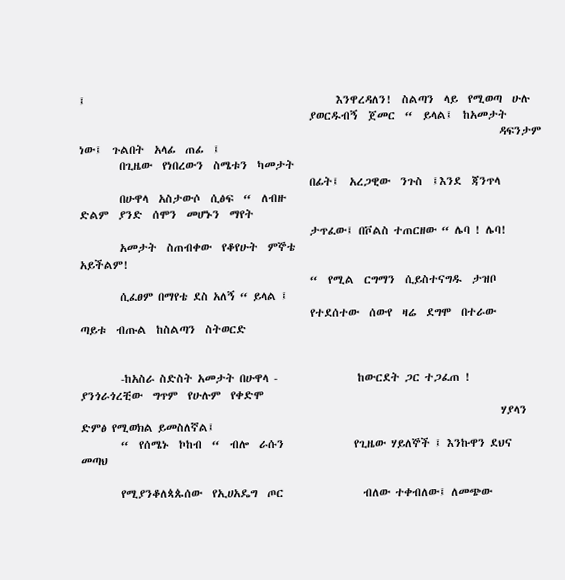፤                                                  እንዋረዳለን!  ስልጣን  ላይ  የሚወጣ  ሁሉ
                                              ያወርዱብኝ  ጀመር  “  ይላል፤  ከአመታት
                                                                                    ዳፍንታም  ነው፤  ጉልበት  አላፊ  ጠፊ  ፤
        በጊዜው  የነበረውን  ስሜቱን  ካመታት
                                              በፊት፤  አረጋዊው  ንጉስ  ፤እንደ  ጃንጥላ
        በሁዋላ  አስታውሶ  ሲፅፍ  “  ለብዙ                                                    ድልም  ያንድ  ሰሞን  መሆኑን  ማየት
                                              ታጥፈው፤ በቮልስ ተጠርዘው “ ሌባ ! ሌባ!
        አመታት  ስጠብቀው  የቆየሁት  ምኞቴ                                                     አይችልም!
                                              “  የሚል  ርግማን  ሲይስተናግዱ  ታዝቦ
        ሲፈፀም በማየቴ ደስ አለኝ “ ይላል ፤
                                              የተደሰተው  ሰውየ  ዛሬ  ደግሞ  በተራው            ጣይቱ  ብጡል  ከስልጣን  ስትወርድ


        -ከአስራ ስድስት አመታት በሁዋላ -                ከውርደት ጋር ተጋፈጠ !                       ያንጎራጎረቺው  ግጥም  የሁሉም  የቀድሞ
                                                                                    ሃያላን ድምፅ የሚወክል ይመስለኛል፤
        “  የሰሜኑ  ኮከብ  “  ብሎ  ራሱን              የጊዜው ሃይለኞች ፤ እንኩዋን ደህና መጣህ

        የሚያንቆለጳጱሰው  የኢሀአዴግ  ጦር                ብለው ተቀብለው፤ ለመጭው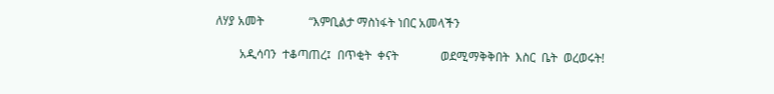ለሃያ አመት               “እምቢልታ ማስነፋት ነበር አመላችን

        አዲሳባን  ተቆጣጠረ፤  በጥቂት  ቀናት              ወደሚማቅቅበት  እስር  ቤት  ወረወሩት!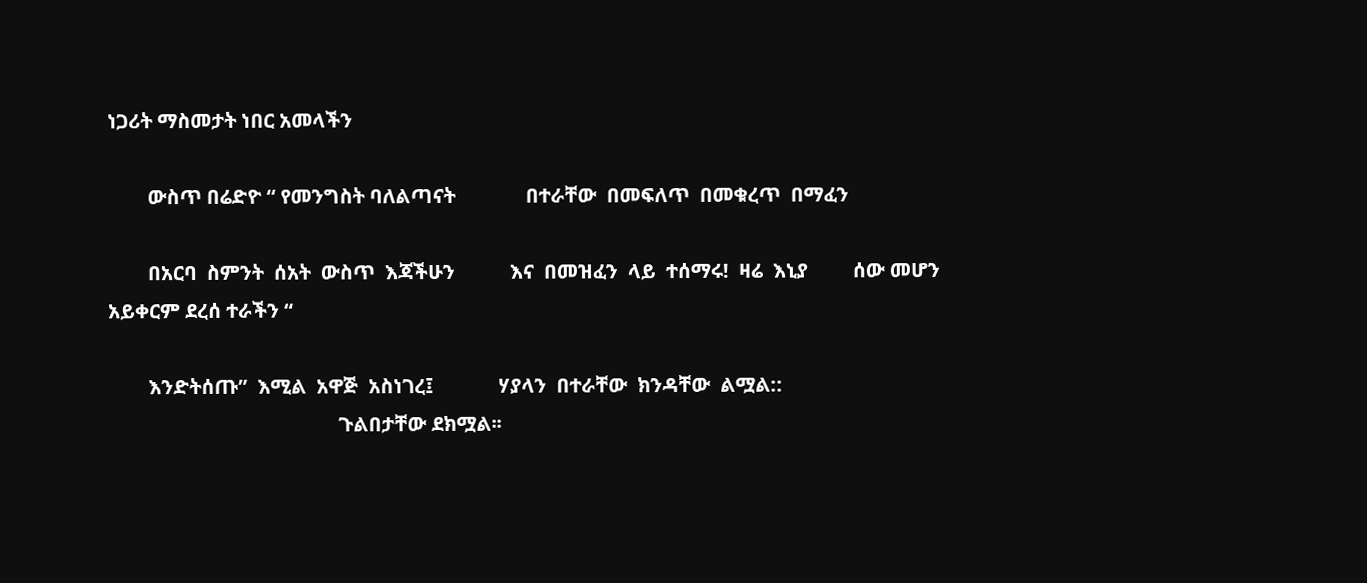ነጋሪት ማስመታት ነበር አመላችን

        ውስጥ በሬድዮ “ የመንግስት ባለልጣናት              በተራቸው  በመፍለጥ  በመቁረጥ  በማፈን

        በአርባ  ስምንት  ሰአት  ውስጥ  እጃችሁን           እና  በመዝፈን  ላይ  ተሰማሩ!  ዛሬ  እኒያ         ሰው መሆን አይቀርም ደረሰ ተራችን “

        እንድትሰጡ”  እሚል  አዋጅ  አስነገረ፤             ሃያላን  በተራቸው  ክንዳቸው  ልሟል::
                                              ጉልበታቸው ደክሟል፡፡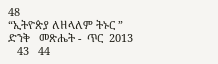48                                                                                     “ኢትዮጵያ ለዘላለም ትኑር ”                                                          ድንቅ   መጽሔት -  ጥር  2013
   43   44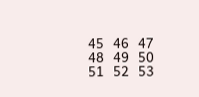45   46   47   48   49   50   51   52   53